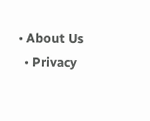• About Us
  • Privacy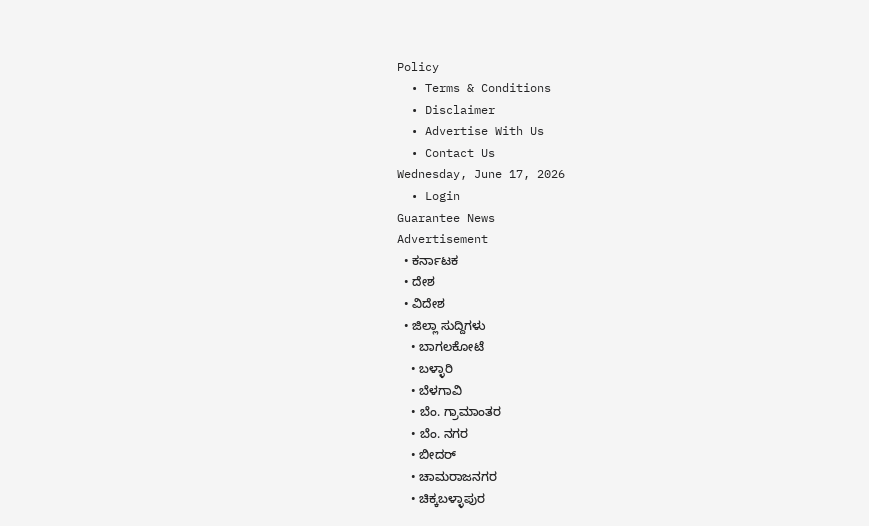Policy
  • Terms & Conditions
  • Disclaimer
  • Advertise With Us
  • Contact Us
Wednesday, June 17, 2026
  • Login
Guarantee News
Advertisement
  • ಕರ್ನಾಟಕ
  • ದೇಶ
  • ವಿದೇಶ
  • ಜಿಲ್ಲಾ ಸುದ್ದಿಗಳು
    • ಬಾಗಲಕೋಟೆ
    • ಬಳ್ಳಾರಿ
    • ಬೆಳಗಾವಿ
    • ಬೆಂ. ಗ್ರಾಮಾಂತರ
    • ಬೆಂ. ನಗರ
    • ಬೀದರ್
    • ಚಾಮರಾಜನಗರ
    • ಚಿಕ್ಕಬಳ್ಳಾಪುರ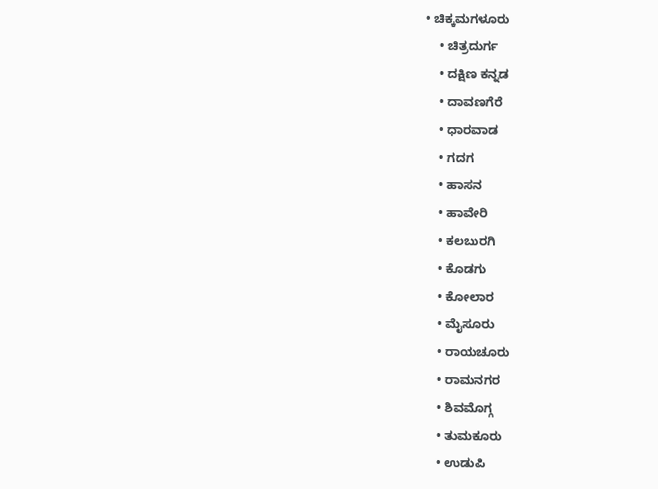• ಚಿಕ್ಕಮಗಳೂರು
    • ಚಿತ್ರದುರ್ಗ
    • ದಕ್ಷಿಣ ಕನ್ನಡ
    • ದಾವಣಗೆರೆ
    • ಧಾರವಾಡ
    • ಗದಗ
    • ಹಾಸನ
    • ಹಾವೇರಿ
    • ಕಲಬುರಗಿ
    • ಕೊಡಗು
    • ಕೋಲಾರ
    • ಮೈಸೂರು
    • ರಾಯಚೂರು
    • ರಾಮನಗರ
    • ಶಿವಮೊಗ್ಗ
    • ತುಮಕೂರು
    • ಉಡುಪಿ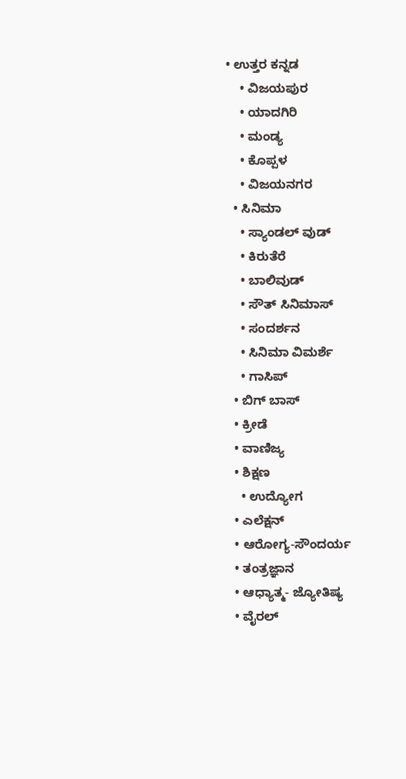• ಉತ್ತರ ಕನ್ನಡ
    • ವಿಜಯಪುರ
    • ಯಾದಗಿರಿ
    • ಮಂಡ್ಯ
    • ಕೊಪ್ಪಳ
    • ವಿಜಯನಗರ
  • ಸಿನಿಮಾ
    • ಸ್ಯಾಂಡಲ್ ವುಡ್
    • ಕಿರುತೆರೆ
    • ಬಾಲಿವುಡ್
    • ಸೌತ್ ಸಿನಿಮಾಸ್
    • ಸಂದರ್ಶನ
    • ಸಿನಿಮಾ ವಿಮರ್ಶೆ
    • ಗಾಸಿಪ್
  • ಬಿಗ್ ಬಾಸ್
  • ಕ್ರೀಡೆ
  • ವಾಣಿಜ್ಯ
  • ಶಿಕ್ಷಣ
    • ಉದ್ಯೋಗ
  • ಎಲೆಕ್ಷನ್
  • ಆರೋಗ್ಯ-ಸೌಂದರ್ಯ
  • ತಂತ್ರಜ್ಞಾನ
  • ಆಧ್ಯಾತ್ಮ- ಜ್ಯೋತಿಷ್ಯ
  • ವೈರಲ್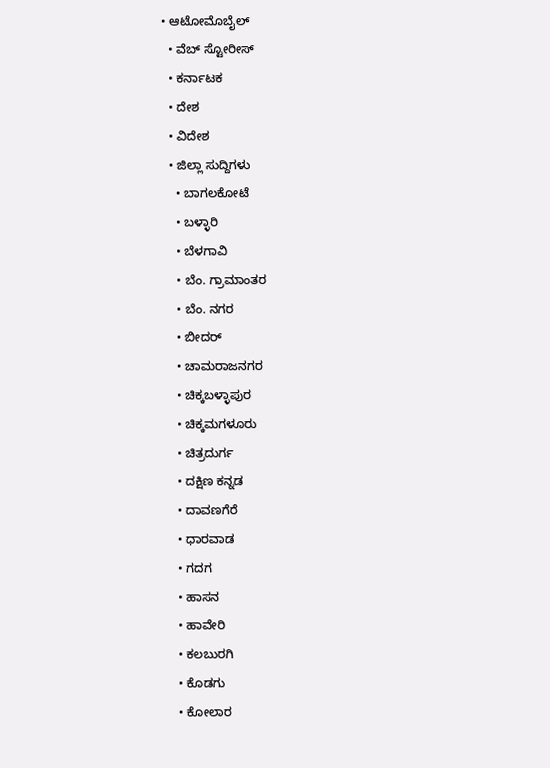• ಆಟೋಮೊಬೈಲ್
  • ವೆಬ್ ಸ್ಟೋರೀಸ್
  • ಕರ್ನಾಟಕ
  • ದೇಶ
  • ವಿದೇಶ
  • ಜಿಲ್ಲಾ ಸುದ್ದಿಗಳು
    • ಬಾಗಲಕೋಟೆ
    • ಬಳ್ಳಾರಿ
    • ಬೆಳಗಾವಿ
    • ಬೆಂ. ಗ್ರಾಮಾಂತರ
    • ಬೆಂ. ನಗರ
    • ಬೀದರ್
    • ಚಾಮರಾಜನಗರ
    • ಚಿಕ್ಕಬಳ್ಳಾಪುರ
    • ಚಿಕ್ಕಮಗಳೂರು
    • ಚಿತ್ರದುರ್ಗ
    • ದಕ್ಷಿಣ ಕನ್ನಡ
    • ದಾವಣಗೆರೆ
    • ಧಾರವಾಡ
    • ಗದಗ
    • ಹಾಸನ
    • ಹಾವೇರಿ
    • ಕಲಬುರಗಿ
    • ಕೊಡಗು
    • ಕೋಲಾರ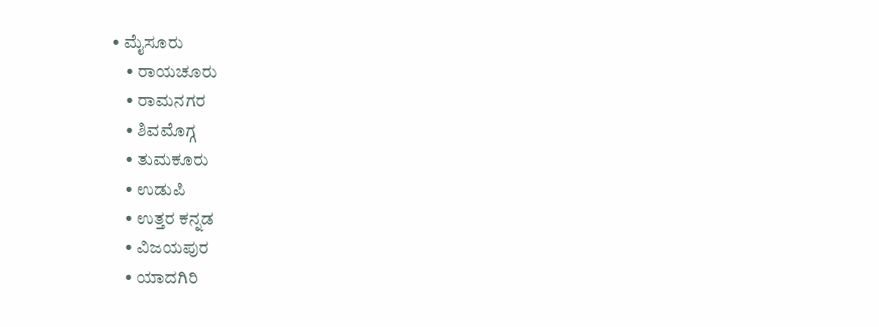• ಮೈಸೂರು
    • ರಾಯಚೂರು
    • ರಾಮನಗರ
    • ಶಿವಮೊಗ್ಗ
    • ತುಮಕೂರು
    • ಉಡುಪಿ
    • ಉತ್ತರ ಕನ್ನಡ
    • ವಿಜಯಪುರ
    • ಯಾದಗಿರಿ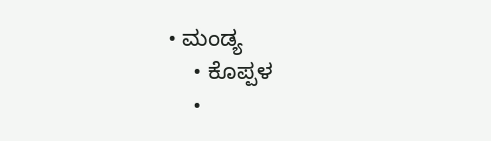• ಮಂಡ್ಯ
    • ಕೊಪ್ಪಳ
    •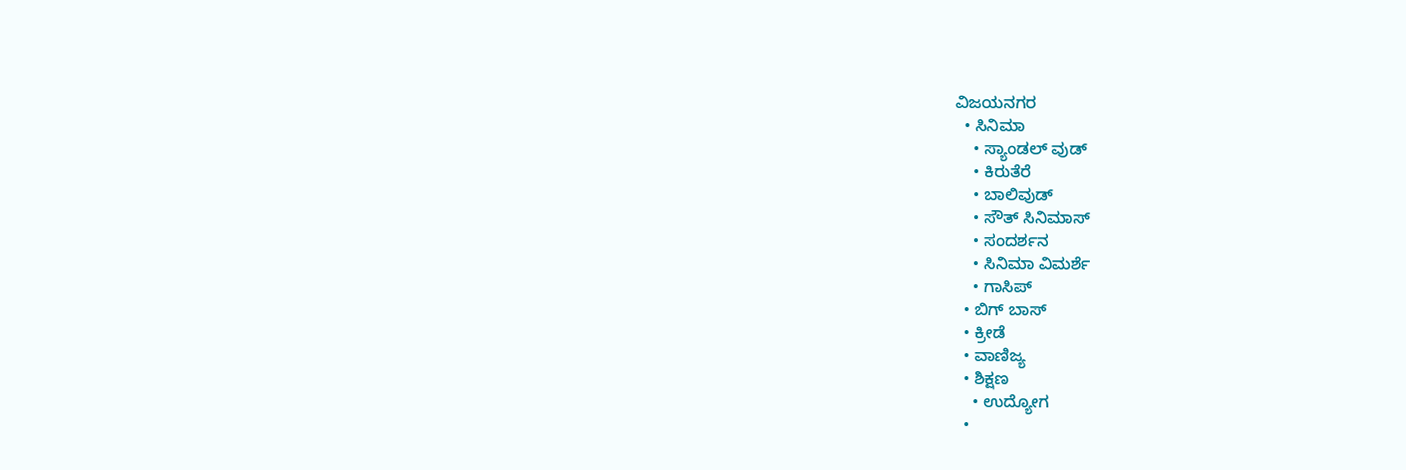ವಿಜಯನಗರ
  • ಸಿನಿಮಾ
    • ಸ್ಯಾಂಡಲ್ ವುಡ್
    • ಕಿರುತೆರೆ
    • ಬಾಲಿವುಡ್
    • ಸೌತ್ ಸಿನಿಮಾಸ್
    • ಸಂದರ್ಶನ
    • ಸಿನಿಮಾ ವಿಮರ್ಶೆ
    • ಗಾಸಿಪ್
  • ಬಿಗ್ ಬಾಸ್
  • ಕ್ರೀಡೆ
  • ವಾಣಿಜ್ಯ
  • ಶಿಕ್ಷಣ
    • ಉದ್ಯೋಗ
  •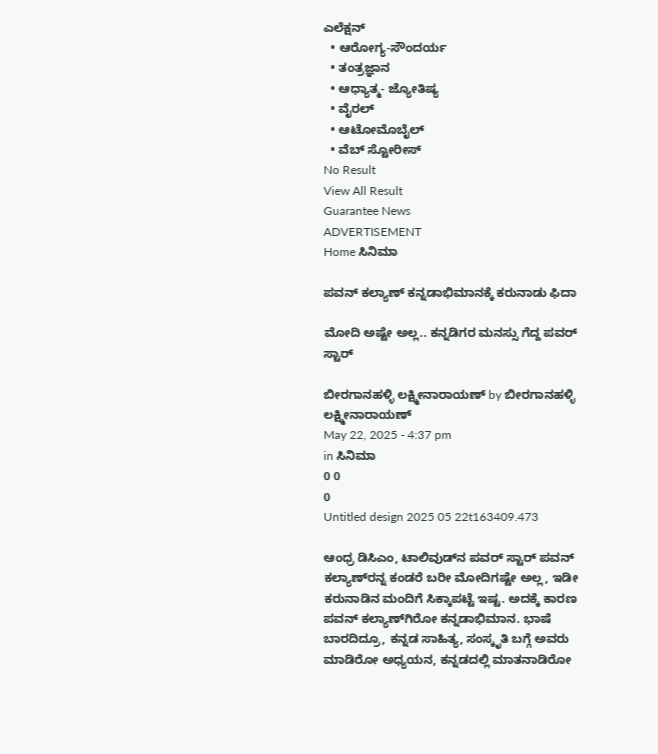ಎಲೆಕ್ಷನ್
  • ಆರೋಗ್ಯ-ಸೌಂದರ್ಯ
  • ತಂತ್ರಜ್ಞಾನ
  • ಆಧ್ಯಾತ್ಮ- ಜ್ಯೋತಿಷ್ಯ
  • ವೈರಲ್
  • ಆಟೋಮೊಬೈಲ್
  • ವೆಬ್ ಸ್ಟೋರೀಸ್
No Result
View All Result
Guarantee News
ADVERTISEMENT
Home ಸಿನಿಮಾ

ಪವನ್ ಕಲ್ಯಾಣ್ ಕನ್ನಡಾಭಿಮಾನಕ್ಕೆ ಕರುನಾಡು ಫಿದಾ

ಮೋದಿ ಅಷ್ಟೇ ಅಲ್ಲ.. ಕನ್ನಡಿಗರ ಮನಸ್ಸು ಗೆದ್ದ ಪವರ್ ಸ್ಟಾರ್

ಬೀರಗಾನಹಳ್ಳಿ ಲಕ್ಷ್ಮೀನಾರಾಯಣ್ by ಬೀರಗಾನಹಳ್ಳಿ ಲಕ್ಷ್ಮೀನಾರಾಯಣ್
May 22, 2025 - 4:37 pm
in ಸಿನಿಮಾ
0 0
0
Untitled design 2025 05 22t163409.473

ಆಂಧ್ರ ಡಿಸಿಎಂ, ಟಾಲಿವುಡ್‌ನ ಪವರ್ ಸ್ಟಾರ್ ಪವನ್ ಕಲ್ಯಾಣ್‌‌‌ರನ್ನ ಕಂಡರೆ ಬರೀ ಮೋದಿಗಷ್ಟೇ ಅಲ್ಲ, ಇಡೀ ಕರುನಾಡಿನ ಮಂದಿಗೆ ಸಿಕ್ಕಾಪಟ್ಟೆ ಇಷ್ಟ. ಅದಕ್ಕೆ ಕಾರಣ ಪವನ್‌ ಕಲ್ಯಾಣ್‌‌ಗಿರೋ ಕನ್ನಡಾಭಿಮಾನ. ಭಾಷೆ ಬಾರದಿದ್ರೂ, ಕನ್ನಡ ಸಾಹಿತ್ಯ, ಸಂಸ್ಕೃತಿ ಬಗ್ಗೆ ಅವರು ಮಾಡಿರೋ ಅಧ್ಯಯನ, ಕನ್ನಡದಲ್ಲಿ ಮಾತನಾಡಿರೋ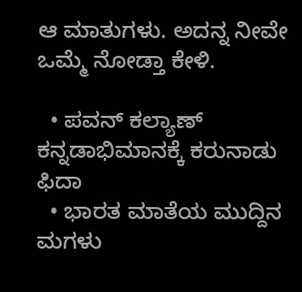ಆ ಮಾತುಗಳು. ಅದನ್ನ ನೀವೇ ಒಮ್ಮೆ ನೋಡ್ತಾ ಕೇಳಿ.

  • ಪವನ್ ಕಲ್ಯಾಣ್ ಕನ್ನಡಾಭಿಮಾನಕ್ಕೆ ಕರುನಾಡು ಫಿದಾ
  • ಭಾರತ ಮಾತೆಯ ಮುದ್ದಿನ ಮಗಳು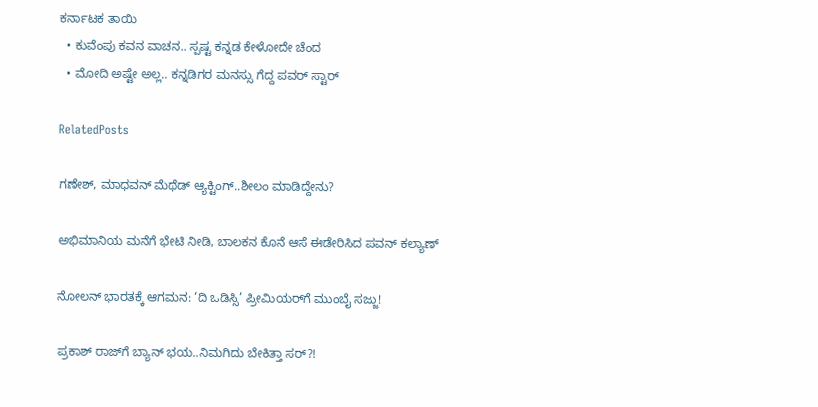ಕರ್ನಾಟಕ ತಾಯಿ
  • ಕುವೆಂಪು ಕವನ ವಾಚನ.. ಸ್ಪಷ್ಟ ಕನ್ನಡ ಕೇಳೋದೇ ಚೆಂದ
  • ಮೋದಿ ಅಷ್ಟೇ ಅಲ್ಲ.. ಕನ್ನಡಿಗರ ಮನಸ್ಸು ಗೆದ್ದ ಪವರ್ ಸ್ಟಾರ್

RelatedPosts

ಗಣೇಶ್, ಮಾಧವನ್ ಮೆಥೆಡ್ ಆ್ಯಕ್ಟಿಂಗ್‌‌..ಶೀಲಂ ಮಾಡಿದ್ದೇನು?

ಅಭಿಮಾನಿಯ ಮನೆಗೆ ಭೇಟಿ ನೀಡಿ, ಬಾಲಕನ ಕೊನೆ ಆಸೆ ಈಡೇರಿಸಿದ ಪವನ್ ಕಲ್ಯಾಣ್

ನೋಲನ್ ಭಾರತಕ್ಕೆ ಆಗಮನ: ‘ದಿ ಒಡಿಸ್ಸಿ’ ಪ್ರೀಮಿಯರ್‌ಗೆ ಮುಂಬೈ ಸಜ್ಜು!

ಪ್ರಕಾಶ್ ರಾಜ್‌ಗೆ ಬ್ಯಾನ್ ಭಯ..ನಿಮಗಿದು ಬೇಕಿತ್ತಾ ಸರ್?!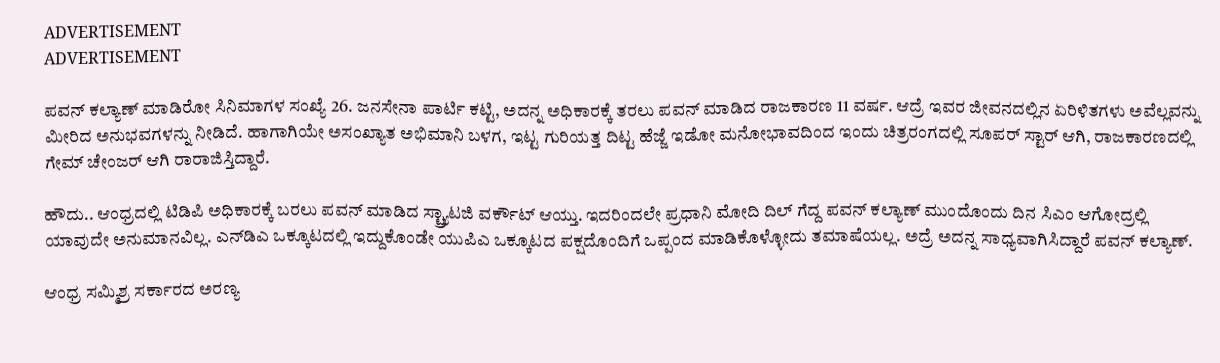ADVERTISEMENT
ADVERTISEMENT

ಪವನ್ ಕಲ್ಯಾಣ್ ಮಾಡಿರೋ ಸಿನಿಮಾಗಳ ಸಂಖ್ಯೆ 26. ಜನಸೇನಾ ಪಾರ್ಟಿ ಕಟ್ಟಿ, ಅದನ್ನ ಅಧಿಕಾರಕ್ಕೆ ತರಲು ಪವನ್ ಮಾಡಿದ ರಾಜಕಾರಣ 11 ವರ್ಷ. ಆದ್ರೆ ಇವರ ಜೀವನದಲ್ಲಿನ ಏರಿಳಿತಗಳು ಅವೆಲ್ಲವನ್ನು ಮೀರಿದ ಅನುಭವಗಳನ್ನು ನೀಡಿದೆ. ಹಾಗಾಗಿಯೇ ಅಸಂಖ್ಯಾತ ಅಭಿಮಾನಿ ಬಳಗ, ಇಟ್ಟ ಗುರಿಯತ್ತ ದಿಟ್ಟ ಹೆಜ್ಜೆ ಇಡೋ ಮನೋಭಾವದಿಂದ ಇಂದು ಚಿತ್ರರಂಗದಲ್ಲಿ ಸೂಪರ್ ಸ್ಟಾರ್ ಆಗಿ, ರಾಜಕಾರಣದಲ್ಲಿ ಗೇಮ್ ಚೇಂಜರ್ ಆಗಿ ರಾರಾಜಿಸ್ತಿದ್ದಾರೆ.

ಹೌದು.. ಆಂಧ್ರದಲ್ಲಿ ಟಿಡಿಪಿ ಅಧಿಕಾರಕ್ಕೆ ಬರಲು ಪವನ್ ಮಾಡಿದ ಸ್ಟ್ರ್ಯಾಟಜಿ ವರ್ಕೌಟ್ ಆಯ್ತು. ಇದರಿಂದಲೇ ಪ್ರಧಾನಿ ಮೋದಿ ದಿಲ್ ಗೆದ್ದ ಪವನ್ ಕಲ್ಯಾಣ್ ಮುಂದೊಂದು ದಿನ ಸಿಎಂ ಆಗೋದ್ರಲ್ಲಿ ಯಾವುದೇ ಅನುಮಾನವಿಲ್ಲ. ಎನ್‌ಡಿಎ ಒಕ್ಕೂಟದಲ್ಲಿ ಇದ್ದುಕೊಂಡೇ ಯುಪಿಎ ಒಕ್ಕೂಟದ ಪಕ್ಷದೊಂದಿಗೆ ಒಪ್ಪಂದ ಮಾಡಿಕೊಳ್ಳೋದು ತಮಾಷೆಯಲ್ಲ. ಅದ್ರೆ ಅದನ್ನ ಸಾಧ್ಯವಾಗಿಸಿದ್ದಾರೆ ಪವನ್ ಕಲ್ಯಾಣ್.

ಆಂಧ್ರ ಸಮ್ಮಿಶ್ರ ಸರ್ಕಾರದ ಅರಣ್ಯ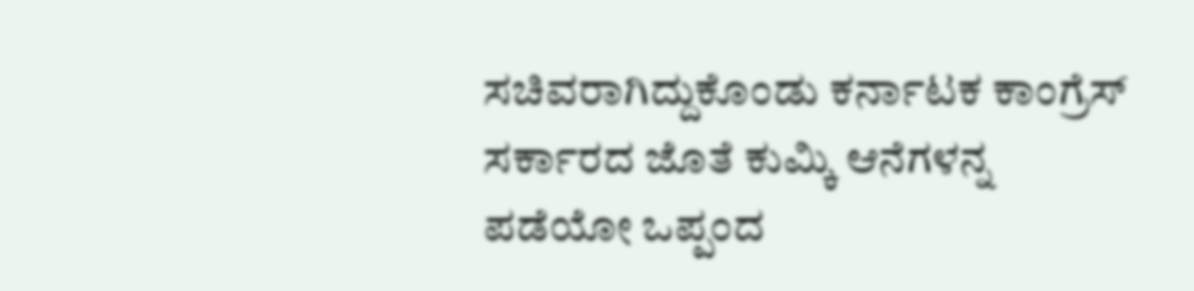ಸಚಿವರಾಗಿದ್ದುಕೊಂಡು ಕರ್ನಾಟಕ ಕಾಂಗ್ರೆಸ್ ಸರ್ಕಾರದ ಜೊತೆ ಕುಮ್ಕಿ ಆನೆಗಳನ್ನ ಪಡೆಯೋ ಒಪ್ಪಂದ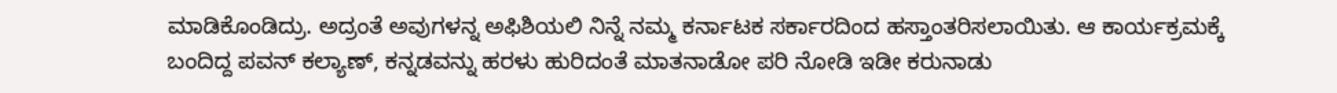ಮಾಡಿಕೊಂಡಿದ್ರು. ಅದ್ರಂತೆ ಅವುಗಳನ್ನ ಅಫಿಶಿಯಲಿ ನಿನ್ನೆ ನಮ್ಮ ಕರ್ನಾಟಕ ಸರ್ಕಾರದಿಂದ ಹಸ್ತಾಂತರಿಸಲಾಯಿತು. ಆ ಕಾರ್ಯಕ್ರಮಕ್ಕೆ ಬಂದಿದ್ದ ಪವನ್ ಕಲ್ಯಾಣ್, ಕನ್ನಡವನ್ನು ಹರಳು ಹುರಿದಂತೆ ಮಾತನಾಡೋ ಪರಿ ನೋಡಿ ಇಡೀ ಕರುನಾಡು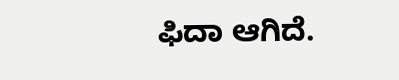ಫಿದಾ ಆಗಿದೆ.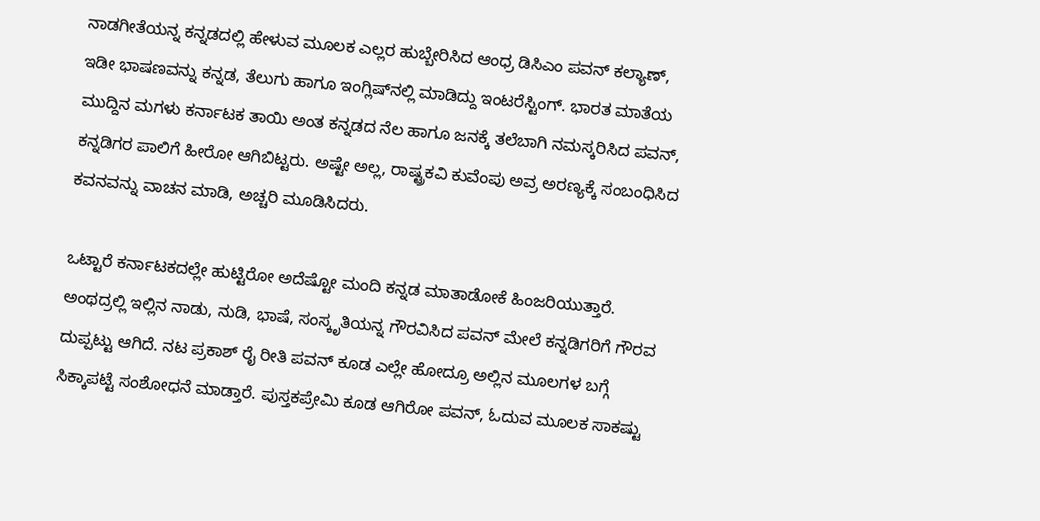ನಾಡಗೀತೆಯನ್ನ ಕನ್ನಡದಲ್ಲಿ ಹೇಳುವ ಮೂಲಕ ಎಲ್ಲರ ಹುಬ್ಬೇರಿಸಿದ ಆಂಧ್ರ ಡಿಸಿಎಂ ಪವನ್ ಕಲ್ಯಾಣ್, ಇಡೀ ಭಾಷಣವನ್ನು ಕನ್ನಡ, ತೆಲುಗು ಹಾಗೂ ಇಂಗ್ಲಿಷ್‌‌‌ನಲ್ಲಿ ಮಾಡಿದ್ದು ಇಂಟರೆಸ್ಟಿಂಗ್. ಭಾರತ ಮಾತೆಯ ಮುದ್ದಿನ ಮಗಳು ಕರ್ನಾಟಕ ತಾಯಿ ಅಂತ ಕನ್ನಡದ ನೆಲ ಹಾಗೂ ಜನಕ್ಕೆ ತಲೆಬಾಗಿ ನಮಸ್ಕರಿಸಿದ ಪವನ್, ಕನ್ನಡಿಗರ ಪಾಲಿಗೆ ಹೀರೋ ಆಗಿಬಿಟ್ಟರು. ಅಷ್ಟೇ ಅಲ್ಲ, ರಾಷ್ಟ್ರಕವಿ ಕುವೆಂಪು ಅವ್ರ ಅರಣ್ಯಕ್ಕೆ ಸಂಬಂಧಿಸಿದ ಕವನವನ್ನು ವಾಚನ ಮಾಡಿ, ಅಚ್ಚರಿ ಮೂಡಿಸಿದರು.

ಒಟ್ಟಾರೆ ಕರ್ನಾಟಕದಲ್ಲೇ ಹುಟ್ಟಿರೋ ಅದೆಷ್ಟೋ ಮಂದಿ ಕನ್ನಡ ಮಾತಾಡೋಕೆ ಹಿಂಜರಿಯುತ್ತಾರೆ. ಅಂಥದ್ರಲ್ಲಿ ಇಲ್ಲಿನ ನಾಡು, ನುಡಿ, ಭಾಷೆ, ಸಂಸ್ಕೃತಿಯನ್ನ ಗೌರವಿಸಿದ ಪವನ್ ಮೇಲೆ ಕನ್ನಡಿಗರಿಗೆ ಗೌರವ ದುಪ್ಪಟ್ಟು ಆಗಿದೆ. ನಟ ಪ್ರಕಾಶ್ ರೈ ರೀತಿ ಪವನ್ ಕೂಡ ಎಲ್ಲೇ ಹೋದ್ರೂ ಅಲ್ಲಿನ ಮೂಲಗಳ ಬಗ್ಗೆ ಸಿಕ್ಕಾಪಟ್ಟೆ ಸಂಶೋಧನೆ ಮಾಡ್ತಾರೆ. ಪುಸ್ತಕಪ್ರೇಮಿ ಕೂಡ ಆಗಿರೋ ಪವನ್, ಓದುವ ಮೂಲಕ ಸಾಕಷ್ಟು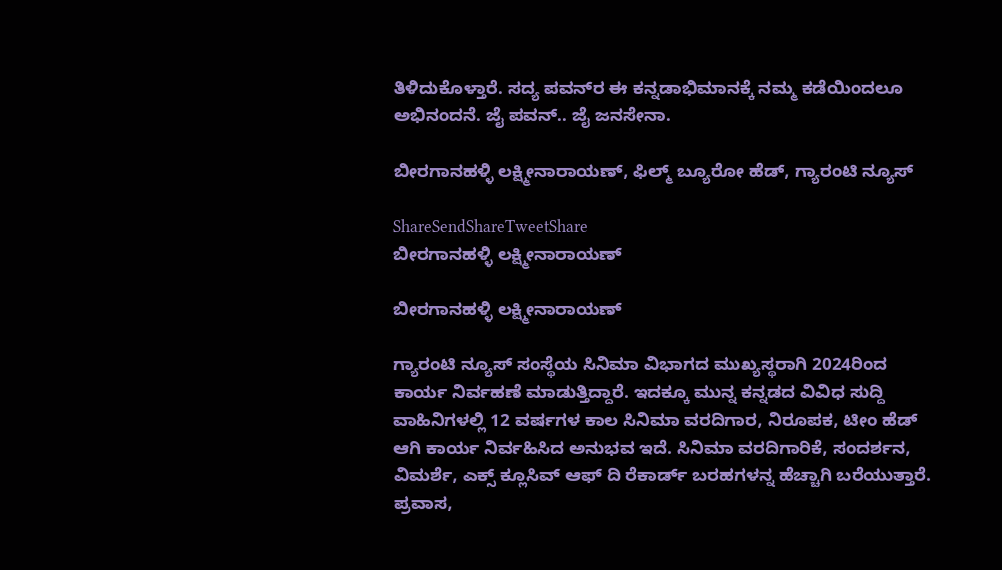ತಿಳಿದುಕೊಳ್ತಾರೆ. ಸದ್ಯ ಪವನ್‌ರ ಈ ಕನ್ನಡಾಭಿಮಾನಕ್ಕೆ ನಮ್ಮ ಕಡೆಯಿಂದಲೂ ಅಭಿನಂದನೆ. ಜೈ ಪವನ್.. ಜೈ ಜನಸೇನಾ.

ಬೀರಗಾನಹಳ್ಳಿ ಲಕ್ಷ್ಮೀನಾರಾಯಣ್, ಫಿಲ್ಮ್ ಬ್ಯೂರೋ ಹೆಡ್, ಗ್ಯಾರಂಟಿ ನ್ಯೂಸ್

ShareSendShareTweetShare
ಬೀರಗಾನಹಳ್ಳಿ ಲಕ್ಷ್ಮೀನಾರಾಯಣ್

ಬೀರಗಾನಹಳ್ಳಿ ಲಕ್ಷ್ಮೀನಾರಾಯಣ್

ಗ್ಯಾರಂಟಿ ನ್ಯೂಸ್ ಸಂಸ್ಥೆಯ ಸಿನಿಮಾ ವಿಭಾಗದ ಮುಖ್ಯಸ್ಥರಾಗಿ 2024ರಿಂದ ಕಾರ್ಯ ನಿರ್ವಹಣೆ ಮಾಡುತ್ತಿದ್ದಾರೆ. ಇದಕ್ಕೂ ಮುನ್ನ ಕನ್ನಡದ ವಿವಿಧ ಸುದ್ದಿ ವಾಹಿನಿಗಳಲ್ಲಿ 12 ವರ್ಷಗಳ ಕಾಲ ಸಿನಿಮಾ ವರದಿಗಾರ, ನಿರೂಪಕ, ಟೀಂ ಹೆಡ್ ಆಗಿ ಕಾರ್ಯ ನಿರ್ವಹಿಸಿದ ಅನುಭವ ಇದೆ. ಸಿನಿಮಾ ವರದಿಗಾರಿಕೆ, ಸಂದರ್ಶನ, ವಿಮರ್ಶೆ, ಎಕ್ಸ್ ಕ್ಲೂಸಿವ್ ಆಫ್ ದಿ ರೆಕಾರ್ಡ್ ಬರಹಗಳನ್ನ ಹೆಚ್ಚಾಗಿ ಬರೆಯುತ್ತಾರೆ. ಪ್ರವಾಸ,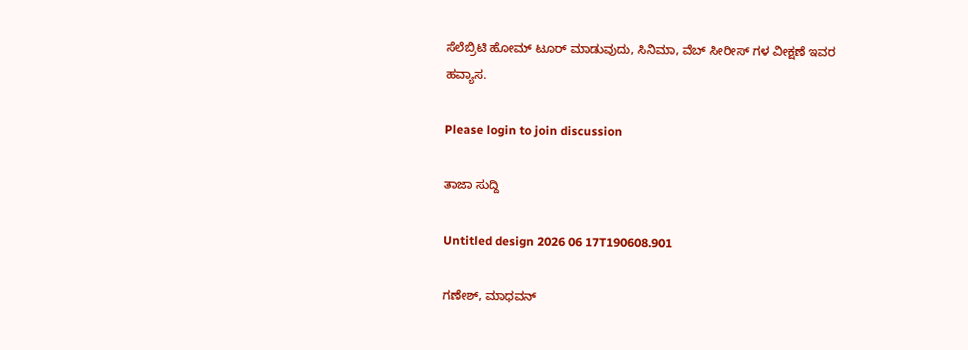ಸೆಲೆಬ್ರಿಟಿ ಹೋಮ್ ಟೂರ್ ಮಾಡುವುದು, ಸಿನಿಮಾ, ವೆಬ್ ಸೀರೀಸ್ ಗಳ ವೀಕ್ಷಣೆ ಇವರ ಹವ್ಯಾಸ.

Please login to join discussion

ತಾಜಾ ಸುದ್ದಿ

Untitled design 2026 06 17T190608.901

ಗಣೇಶ್, ಮಾಧವನ್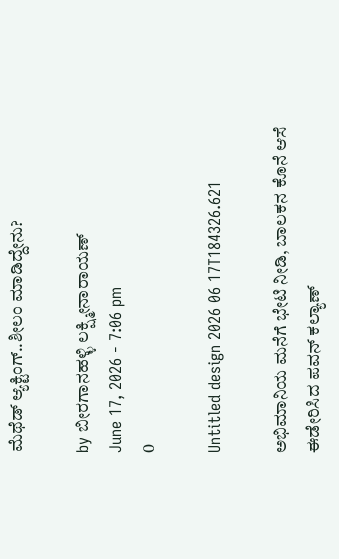ಮೆಥೆಡ್ ಆ್ಯಕ್ಟಿಂಗ್‌‌..ಶೀಲಂ ಮಾಡಿದ್ದೇನು?

by ಬೀರಗಾನಹಳ್ಳಿ ಲಕ್ಷ್ಮೀನಾರಾಯಣ್
June 17, 2026 - 7:06 pm
0

Untitled design 2026 06 17T184326.621

ಅಭಿಮಾನಿಯ ಮನೆಗೆ ಭೇಟಿ ನೀಡಿ, ಬಾಲಕನ ಕೊನೆ ಆಸೆ ಈಡೇರಿಸಿದ ಪವನ್ ಕಲ್ಯಾಣ್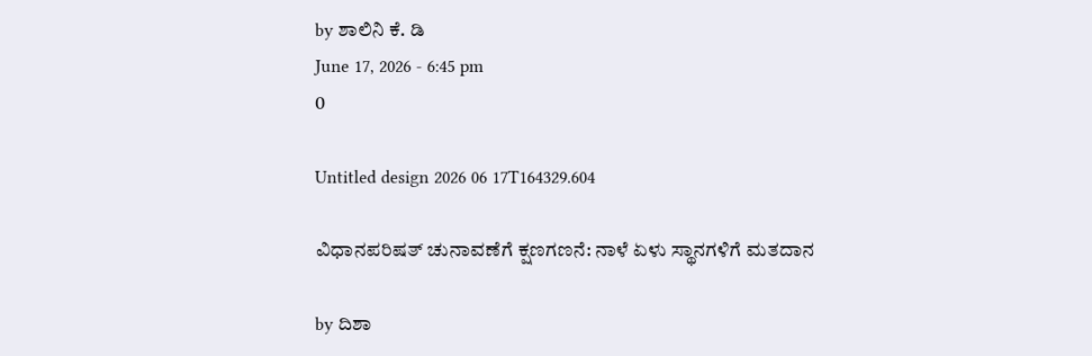by ಶಾಲಿನಿ ಕೆ. ಡಿ
June 17, 2026 - 6:45 pm
0

Untitled design 2026 06 17T164329.604

ವಿಧಾನಪರಿಷತ್ ಚುನಾವಣೆಗೆ ಕ್ಷಣಗಣನೆ: ನಾಳೆ ಏಳು ಸ್ಥಾನಗಳಿಗೆ ಮತದಾನ

by ದಿಶಾ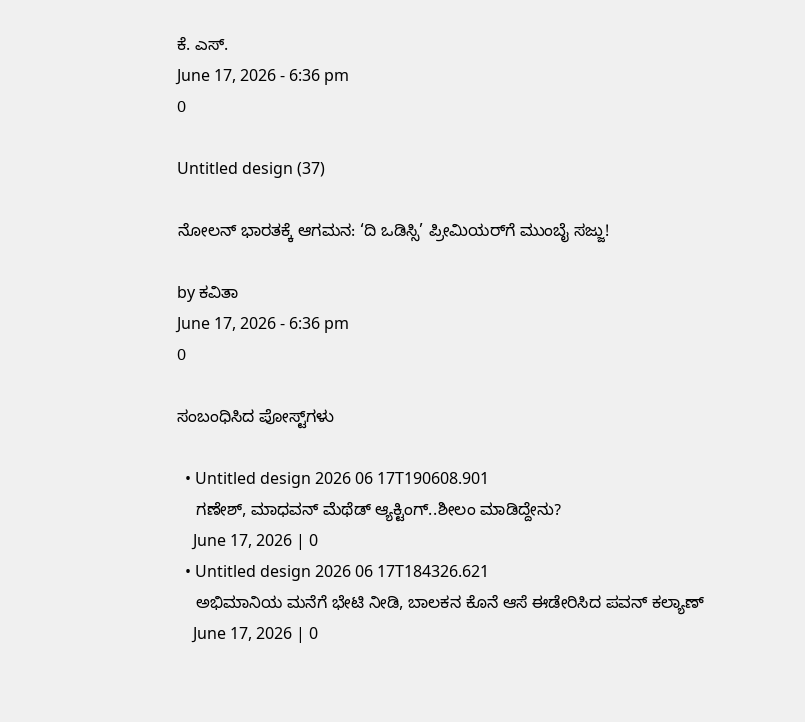ಕೆ. ಎಸ್.
June 17, 2026 - 6:36 pm
0

Untitled design (37)

ನೋಲನ್ ಭಾರತಕ್ಕೆ ಆಗಮನ: ‘ದಿ ಒಡಿಸ್ಸಿ’ ಪ್ರೀಮಿಯರ್‌ಗೆ ಮುಂಬೈ ಸಜ್ಜು!

by ಕವಿತಾ
June 17, 2026 - 6:36 pm
0

ಸಂಬಂಧಿಸಿದ ಪೋಸ್ಟ್‌ಗಳು

  • Untitled design 2026 06 17T190608.901
    ಗಣೇಶ್, ಮಾಧವನ್ ಮೆಥೆಡ್ ಆ್ಯಕ್ಟಿಂಗ್‌‌..ಶೀಲಂ ಮಾಡಿದ್ದೇನು?
    June 17, 2026 | 0
  • Untitled design 2026 06 17T184326.621
    ಅಭಿಮಾನಿಯ ಮನೆಗೆ ಭೇಟಿ ನೀಡಿ, ಬಾಲಕನ ಕೊನೆ ಆಸೆ ಈಡೇರಿಸಿದ ಪವನ್ ಕಲ್ಯಾಣ್
    June 17, 2026 | 0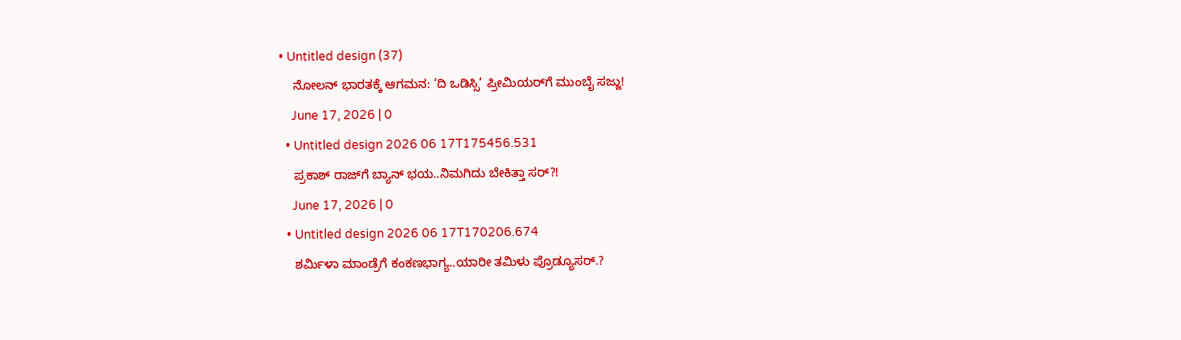• Untitled design (37)
    ನೋಲನ್ ಭಾರತಕ್ಕೆ ಆಗಮನ: ‘ದಿ ಒಡಿಸ್ಸಿ’ ಪ್ರೀಮಿಯರ್‌ಗೆ ಮುಂಬೈ ಸಜ್ಜು!
    June 17, 2026 | 0
  • Untitled design 2026 06 17T175456.531
    ಪ್ರಕಾಶ್ ರಾಜ್‌ಗೆ ಬ್ಯಾನ್ ಭಯ..ನಿಮಗಿದು ಬೇಕಿತ್ತಾ ಸರ್?!
    June 17, 2026 | 0
  • Untitled design 2026 06 17T170206.674
    ಶರ್ಮಿಳಾ ಮಾಂಡ್ರೆಗೆ ಕಂಕಣಭಾಗ್ಯ..ಯಾರೀ ತಮಿಳು ಪ್ರೊಡ್ಯೂಸರ್.?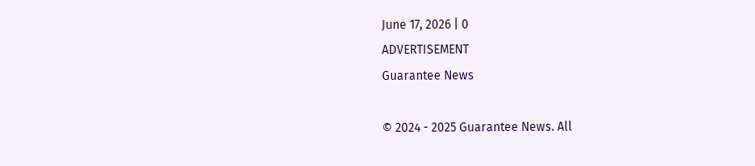June 17, 2026 | 0
ADVERTISEMENT
Guarantee News

© 2024 - 2025 Guarantee News. All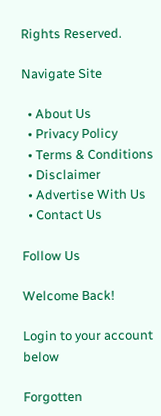Rights Reserved.

Navigate Site

  • About Us
  • Privacy Policy
  • Terms & Conditions
  • Disclaimer
  • Advertise With Us
  • Contact Us

Follow Us

Welcome Back!

Login to your account below

Forgotten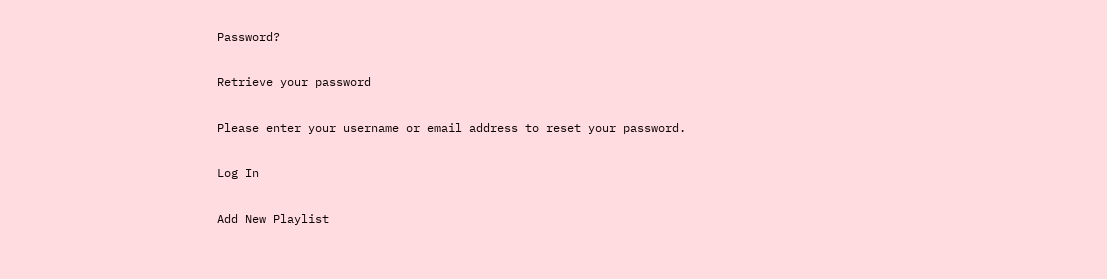Password?

Retrieve your password

Please enter your username or email address to reset your password.

Log In

Add New Playlist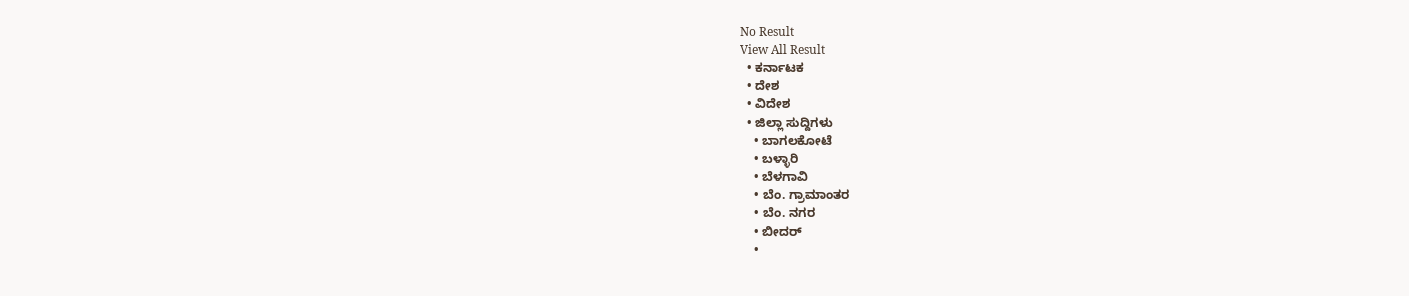No Result
View All Result
  • ಕರ್ನಾಟಕ
  • ದೇಶ
  • ವಿದೇಶ
  • ಜಿಲ್ಲಾ ಸುದ್ದಿಗಳು
    • ಬಾಗಲಕೋಟೆ
    • ಬಳ್ಳಾರಿ
    • ಬೆಳಗಾವಿ
    • ಬೆಂ. ಗ್ರಾಮಾಂತರ
    • ಬೆಂ. ನಗರ
    • ಬೀದರ್
    •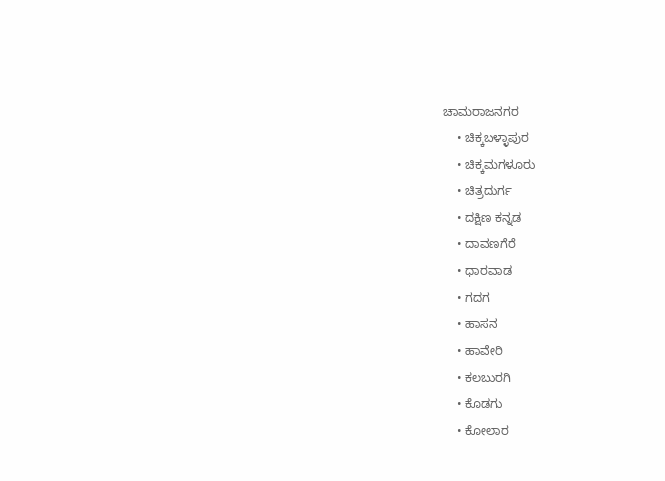ಚಾಮರಾಜನಗರ
    • ಚಿಕ್ಕಬಳ್ಳಾಪುರ
    • ಚಿಕ್ಕಮಗಳೂರು
    • ಚಿತ್ರದುರ್ಗ
    • ದಕ್ಷಿಣ ಕನ್ನಡ
    • ದಾವಣಗೆರೆ
    • ಧಾರವಾಡ
    • ಗದಗ
    • ಹಾಸನ
    • ಹಾವೇರಿ
    • ಕಲಬುರಗಿ
    • ಕೊಡಗು
    • ಕೋಲಾರ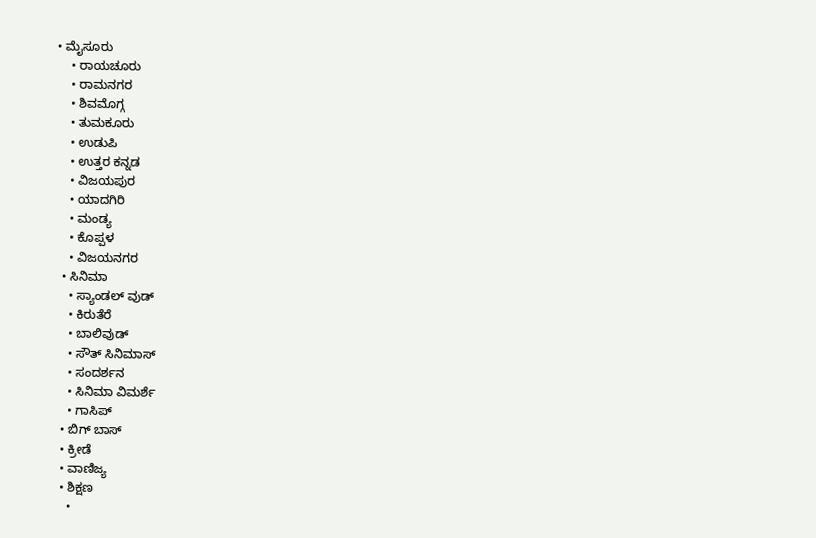• ಮೈಸೂರು
    • ರಾಯಚೂರು
    • ರಾಮನಗರ
    • ಶಿವಮೊಗ್ಗ
    • ತುಮಕೂರು
    • ಉಡುಪಿ
    • ಉತ್ತರ ಕನ್ನಡ
    • ವಿಜಯಪುರ
    • ಯಾದಗಿರಿ
    • ಮಂಡ್ಯ
    • ಕೊಪ್ಪಳ
    • ವಿಜಯನಗರ
  • ಸಿನಿಮಾ
    • ಸ್ಯಾಂಡಲ್ ವುಡ್
    • ಕಿರುತೆರೆ
    • ಬಾಲಿವುಡ್
    • ಸೌತ್ ಸಿನಿಮಾಸ್
    • ಸಂದರ್ಶನ
    • ಸಿನಿಮಾ ವಿಮರ್ಶೆ
    • ಗಾಸಿಪ್
  • ಬಿಗ್ ಬಾಸ್
  • ಕ್ರೀಡೆ
  • ವಾಣಿಜ್ಯ
  • ಶಿಕ್ಷಣ
    •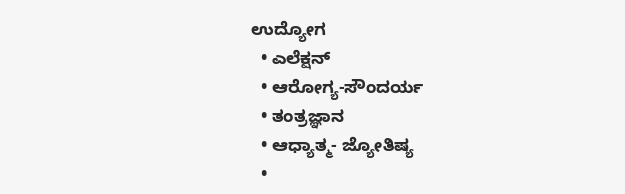ಉದ್ಯೋಗ
  • ಎಲೆಕ್ಷನ್
  • ಆರೋಗ್ಯ-ಸೌಂದರ್ಯ
  • ತಂತ್ರಜ್ಞಾನ
  • ಆಧ್ಯಾತ್ಮ- ಜ್ಯೋತಿಷ್ಯ
  •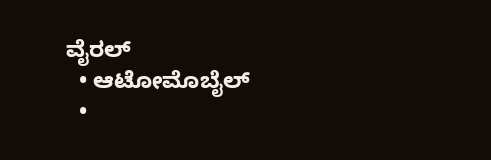ವೈರಲ್
  • ಆಟೋಮೊಬೈಲ್
  •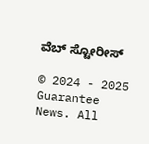ವೆಬ್ ಸ್ಟೋರೀಸ್

© 2024 - 2025 Guarantee News. All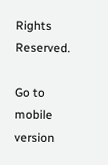Rights Reserved.

Go to mobile version